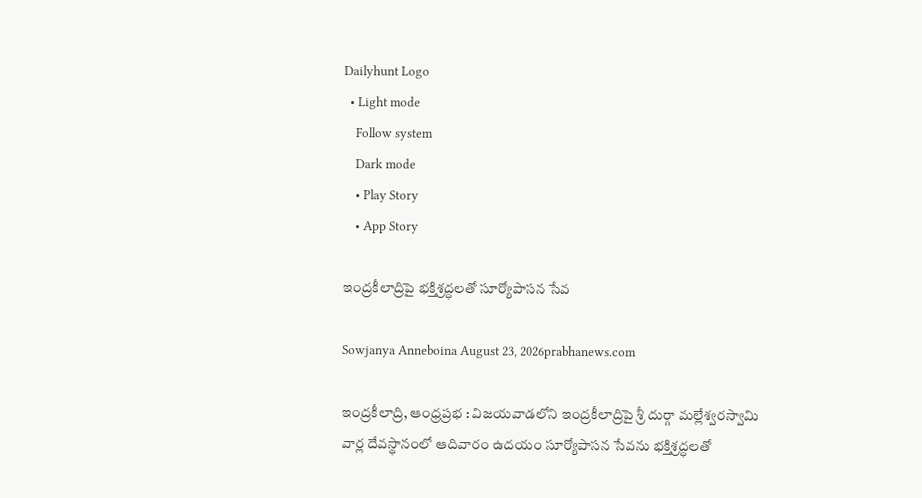Dailyhunt Logo
  • Light mode
    Follow system
    Dark mode
    • Play Story
    • App Story

ఇంద్రకీలాద్రిపై భక్తిశ్రద్ధలతో సూర్యోపాసన సేవ

Sowjanya Anneboina August 23, 2026prabhanews.com

ఇంద్రకీలాద్రి, ఆంధ్రప్రభ : విజయవాడలోని ఇంద్రకీలాద్రిపై శ్రీ దుర్గా మల్లేశ్వరస్వామి వార్ల దేవస్థానంలో ఆదివారం ఉదయం సూర్యోపాసన సేవను భక్తిశ్రద్ధలతో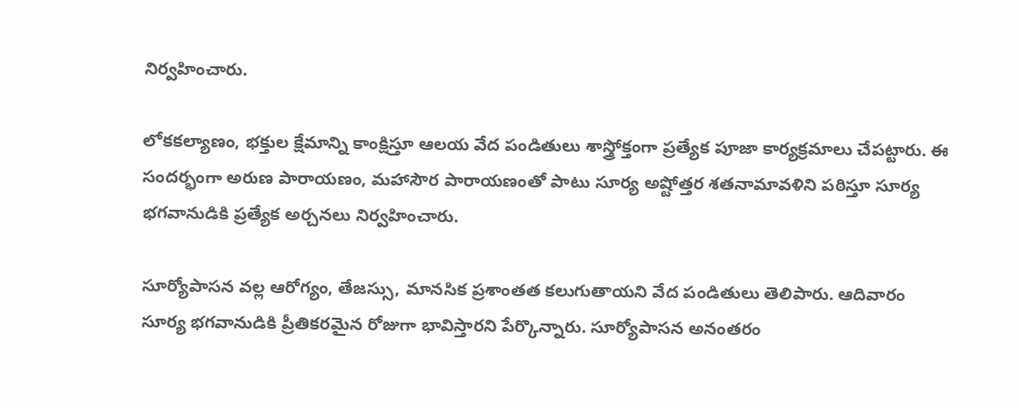నిర్వహించారు.

లోకకల్యాణం, భక్తుల క్షేమాన్ని కాంక్షిస్తూ ఆలయ వేద పండితులు శాస్త్రోక్తంగా ప్రత్యేక పూజా కార్యక్రమాలు చేపట్టారు. ఈ సందర్భంగా అరుణ పారాయణం, మహాసౌర పారాయణంతో పాటు సూర్య అష్టోత్తర శతనామావళిని పఠిస్తూ సూర్య భగవానుడికి ప్రత్యేక అర్చనలు నిర్వహించారు.

సూర్యోపాసన వల్ల ఆరోగ్యం, తేజస్సు, మానసిక ప్రశాంతత కలుగుతాయని వేద పండితులు తెలిపారు. ఆదివారం సూర్య భగవానుడికి ప్రీతికరమైన రోజుగా భావిస్తారని పేర్కొన్నారు. సూర్యోపాసన అనంతరం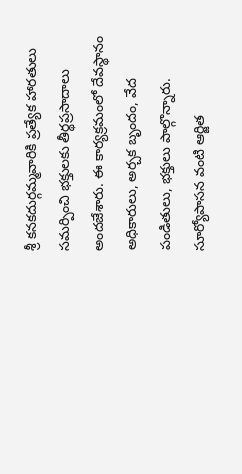శ్రీ కనకదుర్గమ్మవారికి ప్రత్యేక హారతులు సమర్పించి భక్తులకు తీర్థప్రసాదాలు అందజేశారు. ఈ కార్యక్రమంలో దేవస్థానం అధికారులు, అర్చక బృందం, వేద పండితులు, భక్తులు పాల్గొన్నారు. సూర్యోపాసన వంటి ఆర్జిత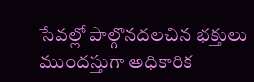సేవల్లో పాల్గొనదలచిన భక్తులు ముందస్తుగా అధికారిక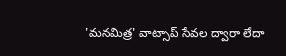'మనమిత్ర' వాట్సాప్‌ సేవల ద్వారా లేదా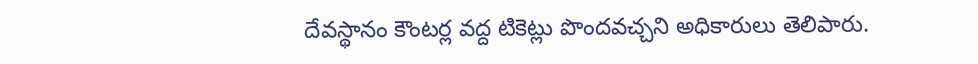దేవస్థానం కౌంటర్ల వద్ద టికెట్లు పొందవచ్చని అధికారులు తెలిపారు.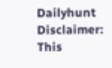Dailyhunt
Disclaimer: This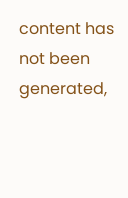content has not been generated,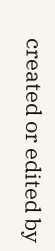created or edited by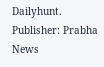Dailyhunt. Publisher: Prabha News